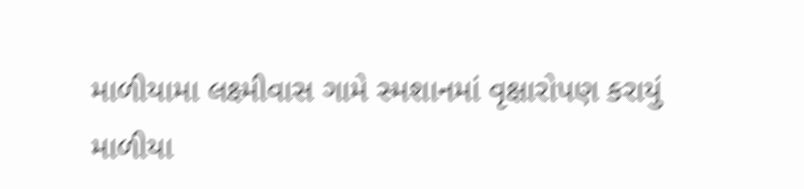માળીયામા લક્ષ્મીવાસ ગામે સ્મશાનમાં વૃક્ષારોપણ કરાયું
માળીયા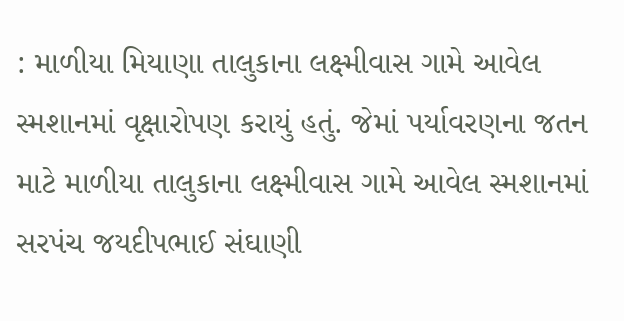: માળીયા મિયાણા તાલુકાના લક્ષ્મીવાસ ગામે આવેલ સ્મશાનમાં વૃક્ષારોપણ કરાયું હતું. જેમાં પર્યાવરણના જતન માટે માળીયા તાલુકાના લક્ષ્મીવાસ ગામે આવેલ સ્મશાનમાં સરપંચ જયદીપભાઈ સંઘાણી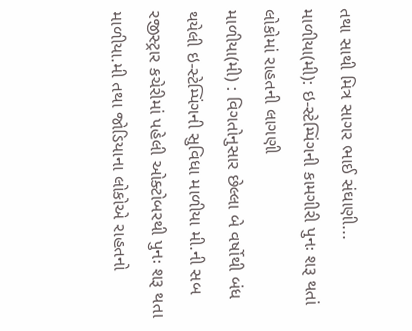તથા સાથી મિત્ર સાગર ભાઈ સંઘાણી...
માળીયા(મી): ઇ-સ્ટેમ્પિંગની કામગીરી પુનઃ શરૂ થતાં લોકોમાં રાહતની લાગણી
માળીયા(મી) : વિગતોનુસાર છેલ્લા બે વર્ષોથી બંધ થયેલી ઇ-સ્ટેમ્પિંગની સુવિધા માળીયા મી.ની સબ રજીસ્ટ્રાર કચેરીમાં પહેલી ઓક્ટોબરથી પુનઃ શરૂ થતા માળીયા.મી તથા જોડિયાના લોકોએ રાહતનો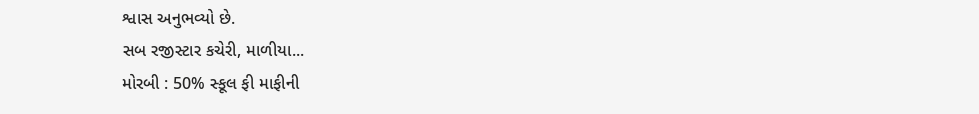શ્વાસ અનુભવ્યો છે.
સબ રજીસ્ટાર કચેરી, માળીયા...
મોરબી : 50% સ્કૂલ ફી માફીની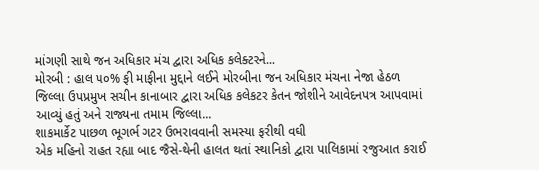માંગણી સાથે જન અધિકાર મંચ દ્વારા અધિક કલેક્ટરને...
મોરબી : હાલ ૫૦% ફી માફીના મુદ્દાને લઈને મોરબીના જન અધિકાર મંચના નેજા હેઠળ જિલ્લા ઉપપ્રમુખ સચીન કાનાબાર દ્વારા અધિક કલેકટર કેતન જોશીને આવેદનપત્ર આપવામાં આવ્યું હતું અને રાજ્યના તમામ જિલ્લા...
શાકમાર્કેટ પાછળ ભૂગર્ભ ગટર ઉભરાવવાની સમસ્યા ફરીથી વઘી
એક મહિનો રાહત રહ્યા બાદ જૈસે-થેની હાલત થતાં સ્થાનિકો દ્વારા પાલિકામાં રજુઆત કરાઈ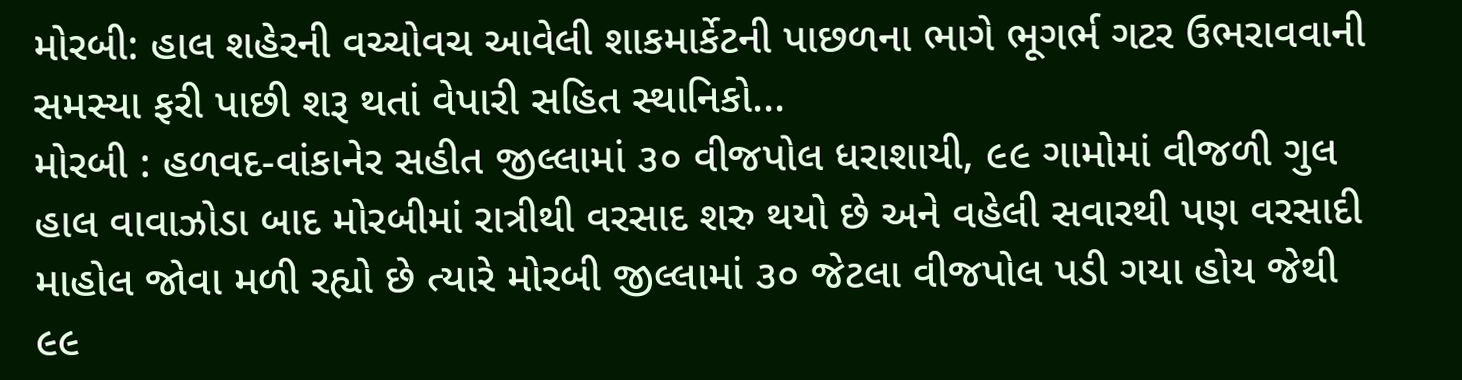મોરબી: હાલ શહેરની વચ્ચોવચ આવેલી શાકમાર્કેટની પાછળના ભાગે ભૂગર્ભ ગટર ઉભરાવવાની સમસ્યા ફરી પાછી શરૂ થતાં વેપારી સહિત સ્થાનિકો...
મોરબી : હળવદ-વાંકાનેર સહીત જીલ્લામાં ૩૦ વીજપોલ ધરાશાયી, ૯૯ ગામોમાં વીજળી ગુલ
હાલ વાવાઝોડા બાદ મોરબીમાં રાત્રીથી વરસાદ શરુ થયો છે અને વહેલી સવારથી પણ વરસાદી માહોલ જોવા મળી રહ્યો છે ત્યારે મોરબી જીલ્લામાં ૩૦ જેટલા વીજપોલ પડી ગયા હોય જેથી ૯૯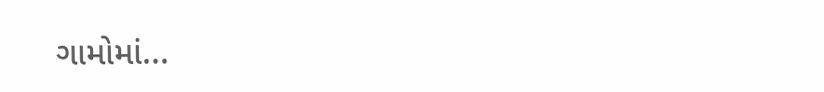ગામોમાં...